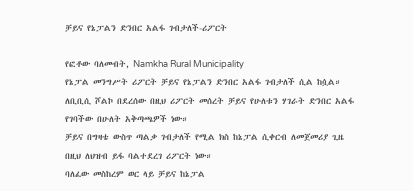ቻይና የኔፓልን ድንበር አልፋ ገብታለች-ሪፖርት

የፎቶው ባለመብት, Namkha Rural Municipality
የኔፓል መንግሥት ሪፖርት ቻይና የኔፓልን ድንበር አልፋ ገብታለች ሲል ከሷል።
ለቢቢሲ ሾልኮ በደረሰው በዚህ ሪፖርት መሰረት ቻይና የሁለቱን ሃገራት ድንበር አልፋ የገባችው በሁለት አቅጣጫዎች ነው።
ቻይና በግዛቴ ውስጥ ጣልቃ ገብታለች የሚል ክስ ከኔፓል ሲቀርብ ለመጀመሪያ ጊዜ በዚህ ለህዝብ ይፋ ባልተደረገ ሪፖርት ነው።
ባለፈው መስከረም ወር ላይ ቻይና ከኔፓል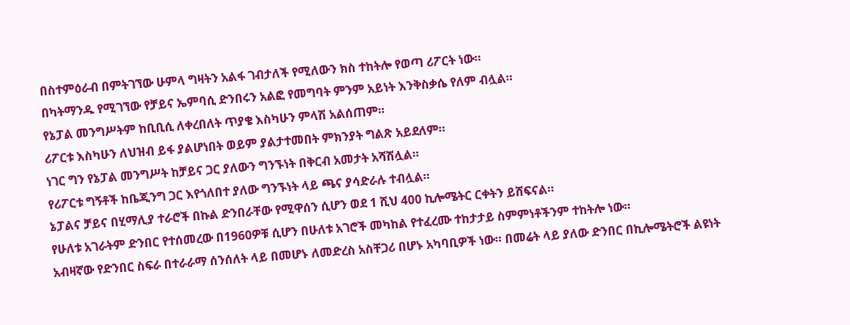በስተምዕራብ በምትገኘው ሁምላ ግዛትን አልፋ ገብታለች የሚለውን ክስ ተከትሎ የወጣ ሪፖርት ነው።
በካትማንዱ የሚገኘው የቻይና ኤምባሲ ድንበሩን አልፎ የመግባት ምንም አይነት እንቅስቃሴ የለም ብሏል።
የኔፓል መንግሥትም ከቢቢሲ ለቀረበለት ጥያቄ እስካሁን ምላሽ አልሰጠም።
ሪፖርቱ እስካሁን ለህዝብ ይፋ ያልሆነበት ወይም ያልታተመበት ምክንያት ግልጽ አይደለም።
ነገር ግን የኔፓል መንግሥት ከቻይና ጋር ያለውን ግንኙነት በቅርብ አመታት አሻሽሏል።
የሪፖርቱ ግኝቶች ከቤጂንግ ጋር እየጎለበተ ያለው ግንኙነት ላይ ጫና ያሳድራሉ ተብሏል።
ኔፓልና ቻይና በሂማሊያ ተራሮች በኩል ድንበራቸው የሚዋሰን ሲሆን ወደ 1 ሺህ 400 ኪሎሜትር ርቀትን ይሸፍናል።
የሁለቱ አገራትም ድንበር የተሰመረው በ1960ዎቹ ሲሆን በሁለቱ አገሮች መካከል የተፈረሙ ተከታታይ ስምምነቶችንም ተከትሎ ነው።
አብዛኛው የድንበር ስፍራ በተራራማ ሰንሰለት ላይ በመሆኑ ለመድረስ አስቸጋሪ በሆኑ አካባቢዎች ነው። በመሬት ላይ ያለው ድንበር በኪሎሜትሮች ልዩነት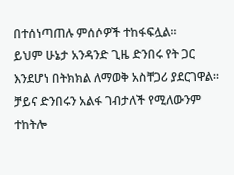በተሰነጣጠሉ ምሰሶዎች ተከፋፍሏል።
ይህም ሁኔታ አንዳንድ ጊዜ ድንበሩ የት ጋር እንደሆነ በትክክል ለማወቅ አስቸጋሪ ያደርገዋል።
ቻይና ድንበሩን አልፋ ገብታለች የሚለውንም ተከትሎ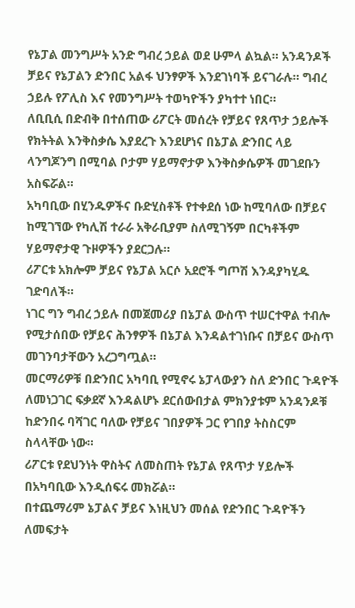የኔፓል መንግሥት አንድ ግብረ ኃይል ወደ ሁምላ ልኳል። አንዳንዶች ቻይና የኔፓልን ድንበር አልፋ ህንፃዎች እንደገነባች ይናገራሉ። ግብረ ኃይሉ የፖሊስ እና የመንግሥት ተወካዮችን ያካተተ ነበር።
ለቢቢሲ በድብቅ በተሰጠው ሪፖርት መሰረት የቻይና የጸጥታ ኃይሎች የክትትል እንቅስቃሴ እያደረጉ እንደሆነና በኔፓል ድንበር ላይ ላንግጆንግ በሚባል ቦታም ሃይማኖታዎ እንቅስቃሴዎች መገደቡን አስፍሯል።
አካባቢው በሂንዱዎችና ቡድሂስቶች የተቀደሰ ነው ከሚባለው በቻይና ከሚገኘው የካሊሽ ተራራ አቅራቢያም ስለሚገኝም በርካቶችም ሃይማኖታዊ ጉዞዎችን ያደርጋሉ።
ሪፖርቱ አክሎም ቻይና የኔፓል አርሶ አደሮች ግጦሽ እንዳያካሂዱ ገድባለች።
ነገር ግን ግብረ ኃይሉ በመጀመሪያ በኔፓል ውስጥ ተሠርተዋል ተብሎ የሚታሰበው የቻይና ሕንፃዎች በኔፓል እንዳልተገነቡና በቻይና ውስጥ መገንባታቸውን አረጋግጧል።
መርማሪዎቹ በድንበር አካባቢ የሚኖሩ ኔፓላውያን ስለ ድንበር ጉዳዮች ለመነጋገር ፍቃደኛ እንዳልሆኑ ደርሰውበታል ምክንያቱም አንዳንዶቹ ከድንበሩ ባሻገር ባለው የቻይና ገበያዎች ጋር የገበያ ትስስርም ስላላቸው ነው።
ሪፖርቱ የደህንነት ዋስትና ለመስጠት የኔፓል የጸጥታ ሃይሎች በአካባቢው እንዲሰፍሩ መክሯል።
በተጨማሪም ኔፓልና ቻይና እነዚህን መሰል የድንበር ጉዳዮችን ለመፍታት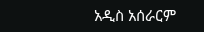አዲስ አሰራርም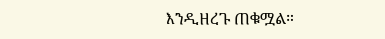እንዲዘረጉ ጠቁሟል።